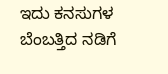ಇದು ಕನಸುಗಳ ಬೆಂಬತ್ತಿದ ನಡಿಗೆ‍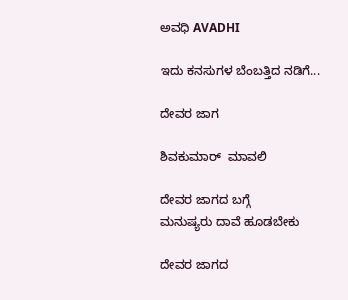ಅವಧಿ AVADHI

ಇದು ಕನಸುಗಳ ಬೆಂಬತ್ತಿದ ನಡಿಗೆ...

ದೇವರ ಜಾಗ

ಶಿವಕುಮಾರ್  ಮಾವಲಿ

ದೇವರ ಜಾಗದ ಬಗ್ಗೆ
ಮನುಷ್ಯರು ದಾವೆ ಹೂಡಬೇಕು

ದೇವರ ಜಾಗದ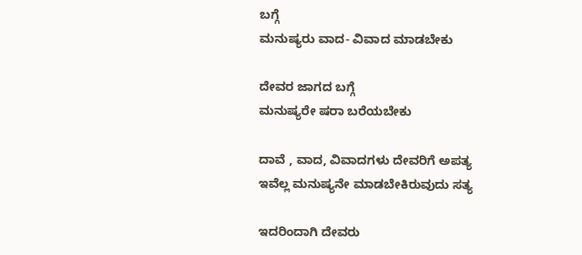ಬಗ್ಗೆ
ಮನುಷ್ಯರು ವಾದ- ವಿವಾದ ಮಾಡಬೇಕು

ದೇವರ ಜಾಗದ ಬಗ್ಗೆ
ಮನುಷ್ಯರೇ ಷರಾ ಬರೆಯಬೇಕು

ದಾವೆ , ವಾದ, ವಿವಾದಗಳು ದೇವರಿಗೆ ಅಪತ್ಯ
ಇವೆಲ್ಲ ಮನುಷ್ಯನೇ ಮಾಡಬೇಕಿರುವುದು ಸತ್ಯ

ಇದರಿಂದಾಗಿ ದೇವರು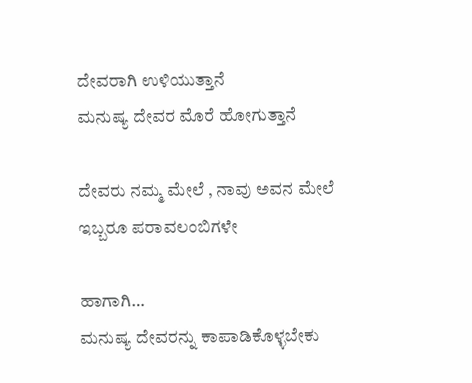ದೇವರಾಗಿ ಉಳಿಯುತ್ತಾನೆ
ಮನುಷ್ಯ ದೇವರ ಮೊರೆ ಹೋಗುತ್ತಾನೆ

ದೇವರು ನಮ್ಮ ಮೇಲೆ , ನಾವು ಅವ‌ನ ಮೇಲೆ
ಇಬ್ಬರೂ ಪರಾವಲಂಬಿಗಳೇ

ಹಾಗಾಗಿ…
ಮನುಷ್ಯ ದೇವರನ್ನು ಕಾಪಾಡಿಕೊಳ್ಳಬೇಕು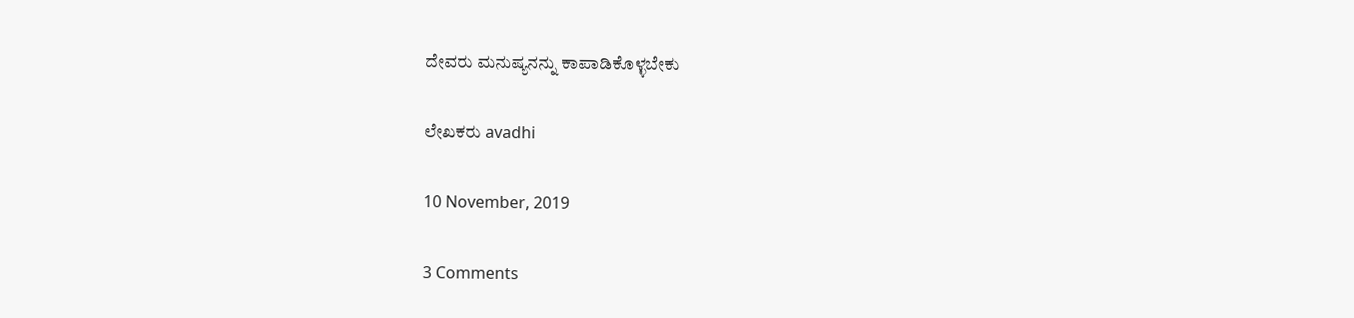ದೇವರು ಮನುಷ್ಯನನ್ನು ಕಾಪಾಡಿಕೊಳ್ಳಬೇಕು

ಲೇಖಕರು avadhi

10 November, 2019

3 Comments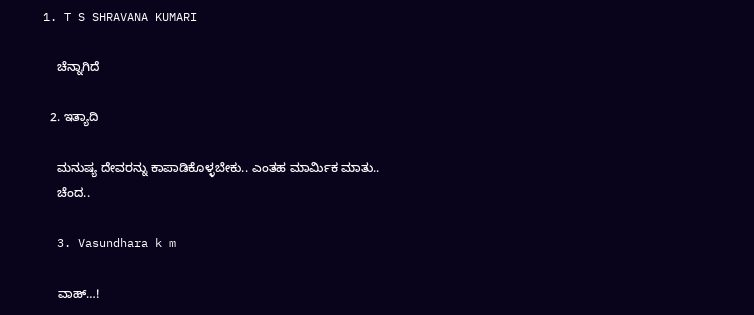1. T S SHRAVANA KUMARI

    ಚೆನ್ನಾಗಿದೆ

  2. ಇತ್ಯಾದಿ

    ಮನುಷ್ಯ ದೇವರನ್ನು ಕಾಪಾಡಿಕೊಳ್ಳಬೇಕು.. ಎಂತಹ ಮಾರ್ಮಿಕ ಮಾತು..
    ಚೆಂದ..

  3. Vasundhara k m

    ವಾಹ್…!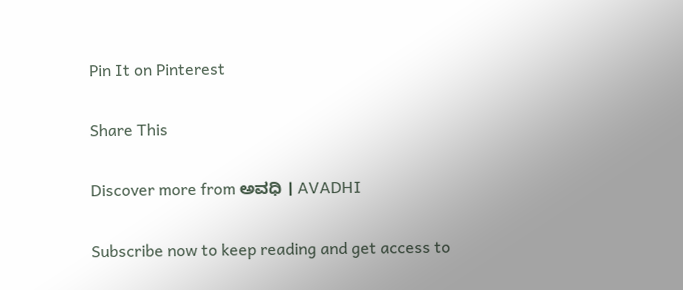Pin It on Pinterest

Share This

Discover more from ಅವಧಿ । AVADHI

Subscribe now to keep reading and get access to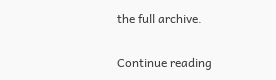the full archive.

Continue reading